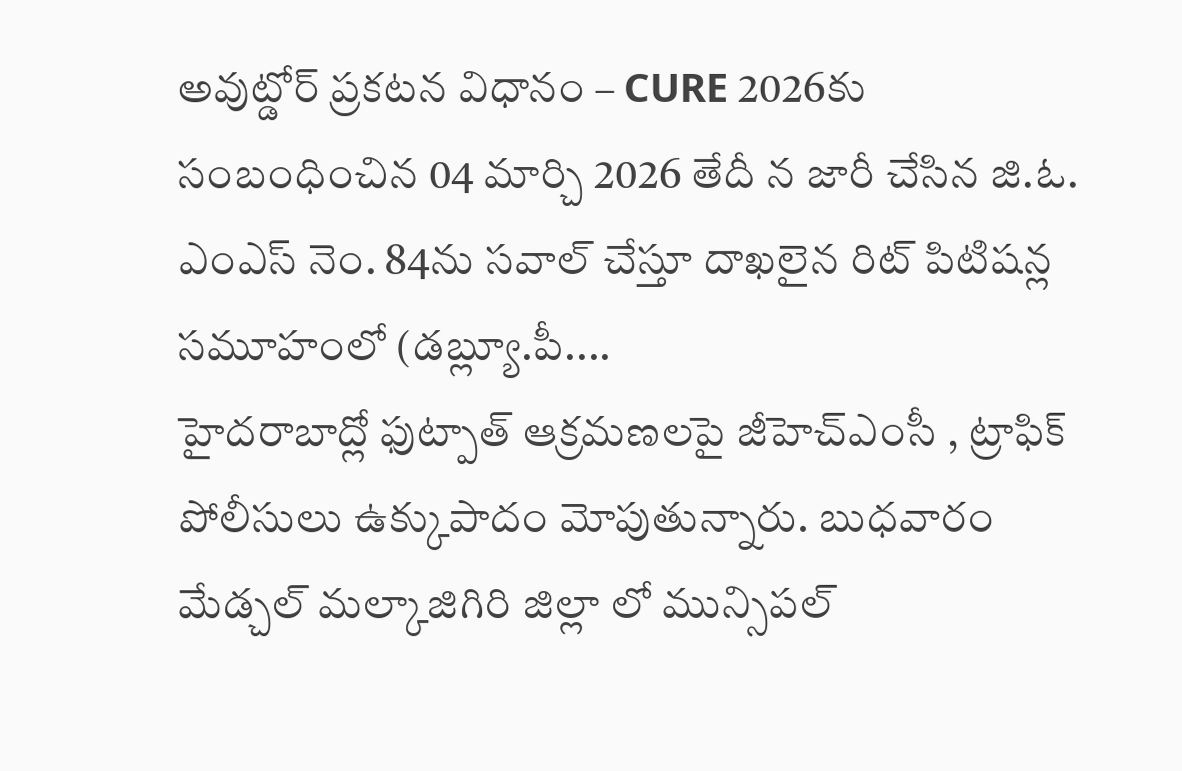అవుట్డోర్ ప్రకటన విధానం – CURE 2026కు సంబంధించిన 04 మార్చి 2026 తేదీ న జారీ చేసిన జి.ఓ. ఎంఎస్ నెం. 84ను సవాల్ చేస్తూ దాఖలైన రిట్ పిటిషన్ల సమూహంలో (డబ్ల్యూ.పీ....
హైదరాబాద్లో ఫుట్పాత్ ఆక్రమణలపై జీహెచ్ఎంసీ , ట్రాఫిక్ పోలీసులు ఉక్కుపాదం మోపుతున్నారు. బుధవారం మేడ్చల్ మల్కాజిగిరి జిల్లా లో మున్సిపల్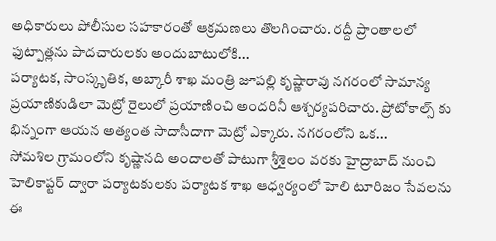అధికారులు పోలీసుల సహకారంతో ఆక్రమణలు తొలగించారు. రద్దీ ప్రాంతాలలో ఫుట్పాత్లను పాదచారులకు అందుబాటులోకి...
పర్యాటక, సాంస్కృతిక, అబ్కారీ శాఖ మంత్రి జూపల్లి కృష్ణారావు నగరంలో సామాన్య ప్రయాణికుడిలా మెట్రో రైలులో ప్రయాణించి అందరినీ ఆశ్చర్యపరిచారు. ప్రోటోకాల్స్ కు భిన్నంగా ఆయన అత్యంత సాదాసీదాగా మెట్రో ఎక్కారు. నగరంలోని ఒక...
సోమశిల గ్రామంలోని కృష్ణానది అందాలతో పాటుగా శ్రీశైలం వరకు హైద్రాబాద్ నుంచి హెలికాప్టర్ ద్వారా పర్యాటకులకు పర్యాటక శాఖ ఆధ్వర్యంలో హెలి టూరిజం సేవలను ఈ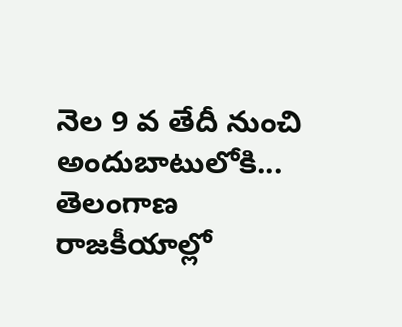నెల 9 వ తేదీ నుంచి అందుబాటులోకి...
తెలంగాణ రాజకీయాల్లో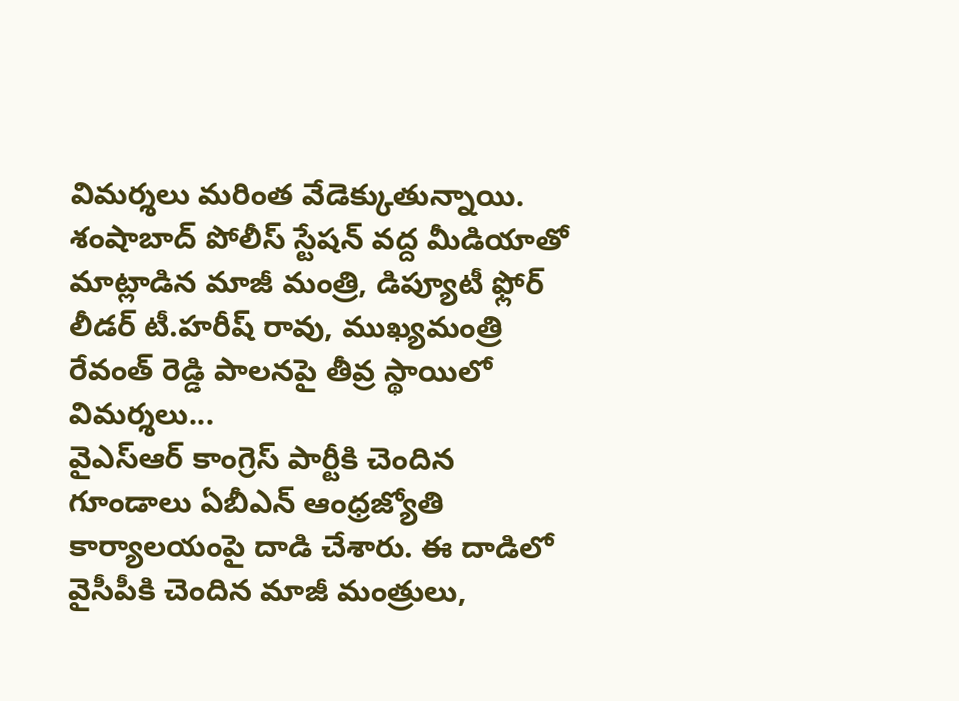విమర్శలు మరింత వేడెక్కుతున్నాయి. శంషాబాద్ పోలీస్ స్టేషన్ వద్ద మీడియాతో మాట్లాడిన మాజీ మంత్రి, డిప్యూటీ ఫ్లోర్ లీడర్ టీ.హరీష్ రావు, ముఖ్యమంత్రి రేవంత్ రెడ్డి పాలనపై తీవ్ర స్థాయిలో విమర్శలు...
వైఎస్ఆర్ కాంగ్రెస్ పార్టీకి చెందిన గూండాలు ఏబీఎన్ ఆంధ్రజ్యోతి కార్యాలయంపై దాడి చేశారు. ఈ దాడిలో వైసీపీకి చెందిన మాజీ మంత్రులు,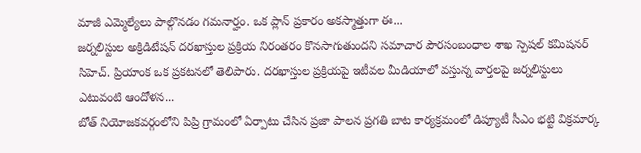మాజీ ఎమ్మెల్యేలు పాల్గొనడం గమనార్హం. ఒక ప్లాన్ ప్రకారం అకస్మాత్తుగా ఈ...
జర్నలిస్టుల అక్రిడిటేషన్ దరఖాస్తుల ప్రక్రియ నిరంతరం కొనసాగుతుందని సమాచార పౌరసంబంధాల శాఖ స్పెషల్ కమిషనర్ సిహెచ్. ప్రియాంక ఒక ప్రకటనలో తెలిపారు. దరఖాస్తుల ప్రక్రియపై ఇటీవల మీడియాలో వస్తున్న వార్తలపై జర్నలిస్టులు ఎటువంటి ఆందోళన...
బోత్ నియోజకవర్గంలోని పిప్రి గ్రామంలో ఏర్పాటు చేసిన ప్రజా పాలన ప్రగతి బాట కార్యక్రమంలో డిప్యూటీ సీఎం భట్టి విక్రమార్క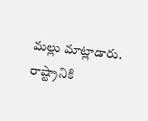మల్లు మాట్లాడారు. రాష్ట్రానికి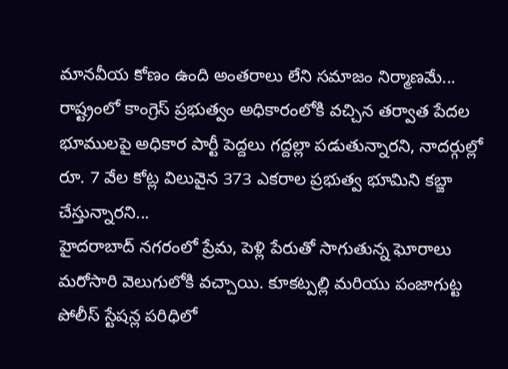మానవీయ కోణం ఉంది అంతరాలు లేని సమాజం నిర్మాణమే...
రాష్ట్రంలో కాంగ్రెస్ ప్రభుత్వం అధికారంలోకి వచ్చిన తర్వాత పేదల భూములపై అధికార పార్టీ పెద్దలు గద్దల్లా పడుతున్నారని, నాదర్గుల్లో రూ. 7 వేల కోట్ల విలువైన 373 ఎకరాల ప్రభుత్వ భూమిని కబ్జా చేస్తున్నారని...
హైదరాబాద్ నగరంలో ప్రేమ, పెళ్లి పేరుతో సాగుతున్న ఘోరాలు మరోసారి వెలుగులోకి వచ్చాయి. కూకట్పల్లి మరియు పంజాగుట్ట పోలీస్ స్టేషన్ల పరిధిలో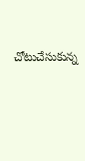చోటుచేసుకున్న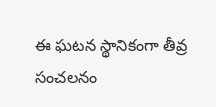ఈ ఘటన స్థానికంగా తీవ్ర సంచలనం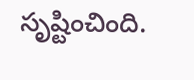సృష్టించింది.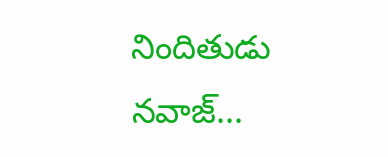నిందితుడు నవాజ్...